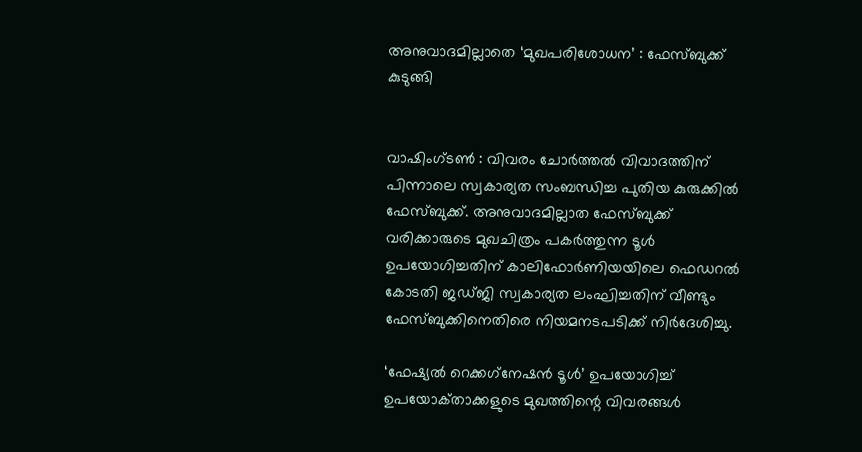അനുവാദമില്ലാതെ ‘മുഖപരിശോധന’ : ഫേ‌‌സ്ബുക്ക്‌ കുടുങ്ങി


വാഷിംഗ്ടൺ : വിവരം ചോർ‍ത്തൽ‍ വിവാദത്തിന് പിന്നാലെ സ്വകാര്യത സംബന്ധിച്ച പുതിയ കുരുക്കിൽ‍ ഫേസ്‍ബുക്ക്. അനുവാദമില്ലാത ഫേസ്ബുക്ക് വരിക്കാരുടെ മുഖചിത്രം പകർത്തുന്ന ടൂൾ ഉപയോഗിച്ചതിന് കാലിഫോർണിയയിലെ ഫെഡറൽ കോടതി ജഡ്ജി സ്വകാര്യത ലംഘിച്ചതിന് വീണ്ടും ഫേസ്ബുക്കിനെതിരെ നിയമനടപടിക്ക് നിർദേശിച്ചു.

‘ഫേഷ്യൽ‍ റെക്കഗ്‌നേഷൻ ടൂൾ‍’ ഉപയോഗിച്ച്‌ ഉപയോക്‌താക്കളുടെ മുഖത്തിന്റെ വിവരങ്ങൾ‍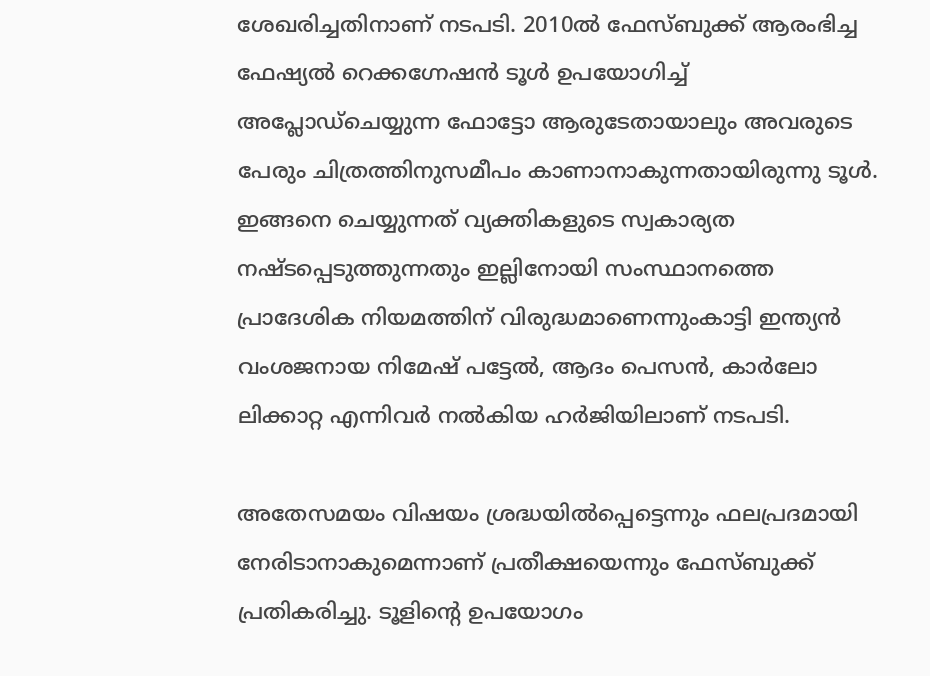ശേഖരിച്ചതിനാണ് നടപടി. 2010ൽ ഫേസ്ബുക്ക് ആരംഭിച്ച ഫേഷ്യൽ റെക്കഗ്നേഷൻ ടൂൾ ഉപയോഗിച്ച് അപ്ലോഡ്ചെയ്യുന്ന ഫോട്ടോ ആരുടേതായാലും അവരുടെ പേരും ചിത്രത്തിനുസമീപം കാണാനാകുന്നതായിരുന്നു ടൂൾ. ഇങ്ങനെ ചെയ്യുന്നത് വ്യക്തികളുടെ സ്വകാര്യത നഷ്ടപ്പെടുത്തുന്നതും ഇല്ലിനോയി സംസ്ഥാനത്തെ പ്രാദേശിക നിയമത്തിന് വിരുദ്ധമാണെന്നുംകാട്ടി ഇന്ത്യൻ വംശജനായ നിമേഷ് പട്ടേൽ, ആദം പെസൻ, കാർലോ ലിക്കാറ്റ എന്നിവർ നൽകിയ ഹർജിയിലാണ് നടപടി.

അതേസമയം വിഷയം ശ്രദ്ധയിൽ‍പ്പെട്ടെന്നും ഫലപ്രദമായി നേരിടാനാകുമെന്നാണ് പ്രതീക്ഷയെന്നും ഫേസ്‍ബുക്ക് പ്രതികരിച്ചു. ടൂളിന്റെ ഉപയോഗം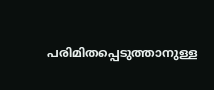പരിമിതപ്പെടുത്താനുള്ള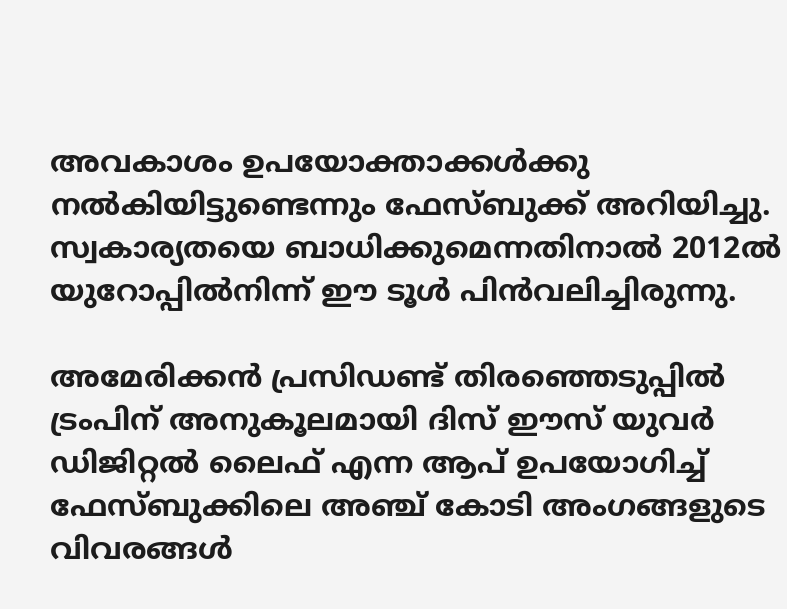അവകാശം ഉപയോക്താക്കൾ‍ക്കു നൽ‍കിയിട്ടുണ്ടെന്നും ഫേസ്‍ബുക്ക് അറിയിച്ചു. സ്വകാര്യതയെ ബാധിക്കുമെന്നതിനാൽ‍ 2012ൽ‍ യുറോപ്പിൽ‍നിന്ന് ഈ ടൂൾ‍ പിൻ‍വലിച്ചിരുന്നു.

അമേരിക്കൻ പ്രസിഡണ്ട് തിരഞ്ഞെടുപ്പിൽ ട്രംപിന് അനുകൂലമായി ദിസ് ഈസ് യുവർ ഡിജിറ്റൽ ലൈഫ് എന്ന ആപ് ഉപയോഗിച്ച് ഫേസ്ബുക്കിലെ അഞ്ച് കോടി അംഗങ്ങളുടെ വിവരങ്ങൾ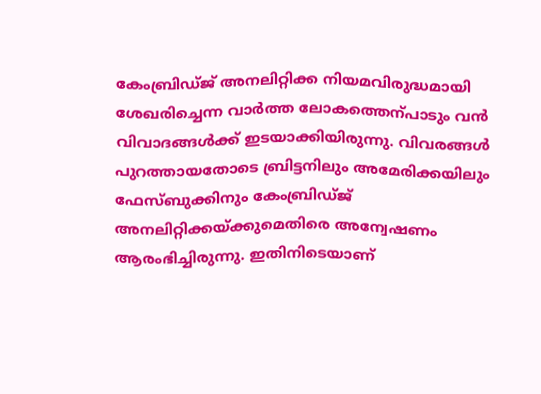കേംബ്രിഡ്ജ് അനലിറ്റിക്ക നിയമവിരുദ്ധമായി ശേഖരിച്ചെന്ന വാർത്ത ലോകത്തെന്പാടും വൻ വിവാദങ്ങൾക്ക് ഇടയാക്കിയിരുന്നു. വിവരങ്ങൾ പുറത്തായതോടെ ബ്രിട്ടനിലും അമേരിക്കയിലും ഫേസ്ബുക്കിനും കേംബ്രിഡ്ജ് അനലിറ്റിക്കയ്ക്കുമെതിരെ അന്വേഷണം ആരംഭിച്ചിരുന്നു. ഇതിനിടെയാണ്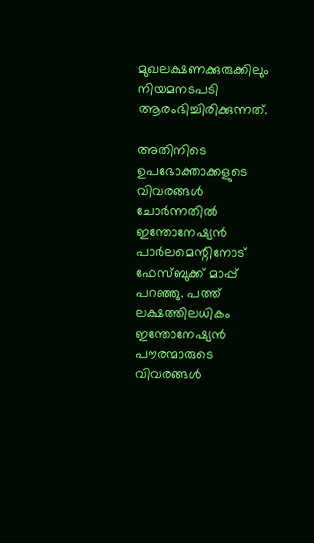മുഖലക്ഷണക്കുരുക്കിലും നിയമനടപടി ആരംഭിച്ചിരിക്കുന്നത്.

അതിനിടെ ഉപഭോക്താക്കളുടെ വിവരങ്ങൾ‍ ചോർ‍ന്നതിൽ‍ ഇന്തോനേഷ്യൻ പാർ‍ലമെന്റിനോട് ഫേസ്ബുക്ക് മാപ്പ് പറഞ്ഞു. പത്ത് ലക്ഷത്തിലധികം ഇന്തോനേഷ്യൻ പൗരന്മാരുടെ വിവരങ്ങൾ‍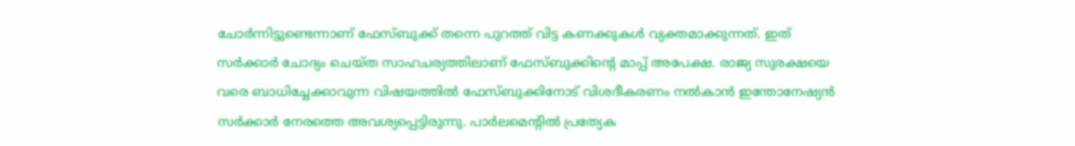ചോർ‍ന്നിട്ടുണ്ടെന്നാണ് ഫേസ്ബുക്ക് തന്നെ പുറത്ത് വിട്ട കണക്കുകൾ‍ വ്യക്തമാക്കുന്നത്. ഇത് സർ‍ക്കാർ‍ ചോദ്യം ചെയ്ത സാഹചര്യത്തിലാണ് ഫേസ്ബുക്കിന്റെ മാപ്പ് അപേക്ഷ. രാജ്യ സുരക്ഷയെ വരെ ബാധിച്ചേക്കാവുന്ന വിഷയത്തിൽ‍ ഫേസ്ബുക്കിനോട് വിശദീകരണം നൽ‍കാൻ ഇന്തോനേഷ്യൻ സർ‍ക്കാർ‍ നേരത്തെ അവശ്യപ്പെട്ടിരുന്നു. പാർ‍ലമെന്റിൽ‍ പ്രത്യേക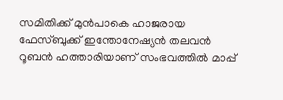സമിതിക്ക് മുന്‍പാകെ ഹാജരായ ഫേസ്ബുക്ക് ഇന്തോനേഷ്യൻ തലവൻ റൂബൻ ഹത്താരിയാണ് സംഭവത്തിൽ‍ മാപ്പ്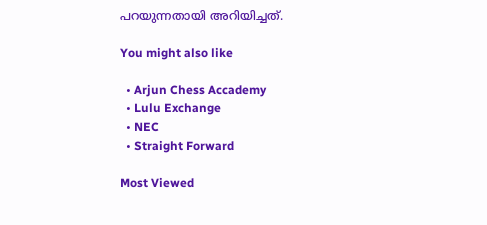പറയുന്നതായി അറിയിച്ചത്.

You might also like

  • Arjun Chess Accademy
  • Lulu Exchange
  • NEC
  • Straight Forward

Most Viewed